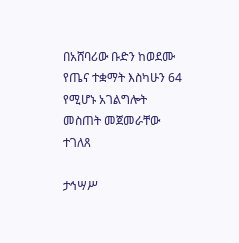በአሸባሪው ቡድን ከወደሙ የጤና ተቋማት እስካሁን 64 የሚሆኑ አገልግሎት መስጠት መጀመራቸው ተገለጸ

ታኅሣሥ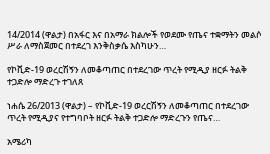14/2014 (ዋልታ) በአፋር እና በአማራ ክልሎች የወደሙ የጤና ተቋማትን መልሶ ሥራ ለማስጀመር በተደረገ እንቅስቃሴ እስካሁን…

የኮቪድ-19 ወረርሽኝን ለመቆጣጠር በተደረገው ጥረት የሚዲያ ዘርፉ ትልቅ ተጋድሎ ማድረጉ ተገለጸ

ነሐሴ 26/2013 (ዋልታ) – የኮቪድ-19 ወረርሽኝን ለመቆጣጠር በተደረገው ጥረት የሚዲያና የተግባቦት ዘርፉ ትልቅ ተጋድሎ ማድረጉን የጤና…

አሜሪካ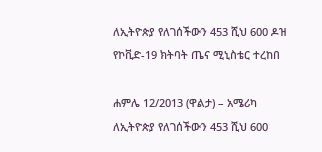ለኢትዮጵያ የለገሰችውን 453 ሺህ 600 ዶዝ የኮቪድ-19 ክትባት ጤና ሚኒስቴር ተረከበ

ሐምሌ 12/2013 (ዋልታ) – አሜሪካ ለኢትዮጵያ የለገሰችውን 453 ሺህ 600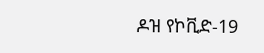ዶዝ የኮቪድ-19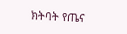ክትባት የጤና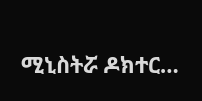ሚኒስትሯ ዶክተር…